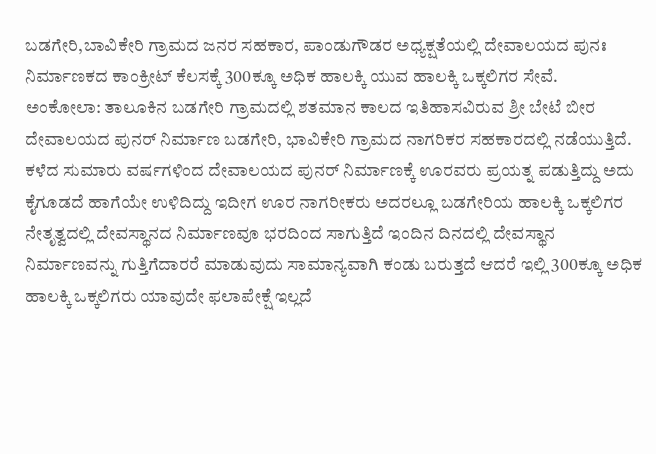ಬಡಗೇರಿ,ಬಾವಿಕೇರಿ ಗ್ರಾಮದ ಜನರ ಸಹಕಾರ, ಪಾಂಡುಗೌಡರ ಅಧ್ಯಕ್ಷತೆಯಲ್ಲಿ ದೇವಾಲಯದ ಪುನಃ ನಿರ್ಮಾಣಕದ ಕಾಂಕ್ರೀಟ್ ಕೆಲಸಕ್ಕೆ 300ಕ್ಕೂ ಅಧಿಕ ಹಾಲಕ್ಕಿ ಯುವ ಹಾಲಕ್ಕಿ ಒಕ್ಕಲಿಗರ ಸೇವೆ.
ಅಂಕೋಲಾ: ತಾಲೂಕಿನ ಬಡಗೇರಿ ಗ್ರಾಮದಲ್ಲಿ ಶತಮಾನ ಕಾಲದ ಇತಿಹಾಸವಿರುವ ಶ್ರೀ ಬೇಟೆ ಬೀರ ದೇವಾಲಯದ ಪುನರ್ ನಿರ್ಮಾಣ ಬಡಗೇರಿ, ಭಾವಿಕೇರಿ ಗ್ರಾಮದ ನಾಗರಿಕರ ಸಹಕಾರದಲ್ಲಿ ನಡೆಯುತ್ತಿದೆ. ಕಳೆದ ಸುಮಾರು ವರ್ಷಗಳಿಂದ ದೇವಾಲಯದ ಪುನರ್ ನಿರ್ಮಾಣಕ್ಕೆ ಊರವರು ಪ್ರಯತ್ನ ಪಡುತ್ತಿದ್ದು ಅದು ಕೈಗೂಡದೆ ಹಾಗೆಯೇ ಉಳಿದಿದ್ದು ಇದೀಗ ಊರ ನಾಗರೀಕರು ಅದರಲ್ಲೂ ಬಡಗೇರಿಯ ಹಾಲಕ್ಕಿ ಒಕ್ಕಲಿಗರ ನೇತೃತ್ವದಲ್ಲಿ ದೇವಸ್ಥಾನದ ನಿರ್ಮಾಣವೂ ಭರದಿಂದ ಸಾಗುತ್ತಿದೆ ಇಂದಿನ ದಿನದಲ್ಲಿ ದೇವಸ್ಥಾನ ನಿರ್ಮಾಣವನ್ನು ಗುತ್ತಿಗೆದಾರರೆ ಮಾಡುವುದು ಸಾಮಾನ್ಯವಾಗಿ ಕಂಡು ಬರುತ್ತದೆ ಆದರೆ ಇಲ್ಲಿ 300ಕ್ಕೂ ಅಧಿಕ ಹಾಲಕ್ಕಿ ಒಕ್ಕಲಿಗರು ಯಾವುದೇ ಫಲಾಪೇಕ್ಷೆ ಇಲ್ಲದೆ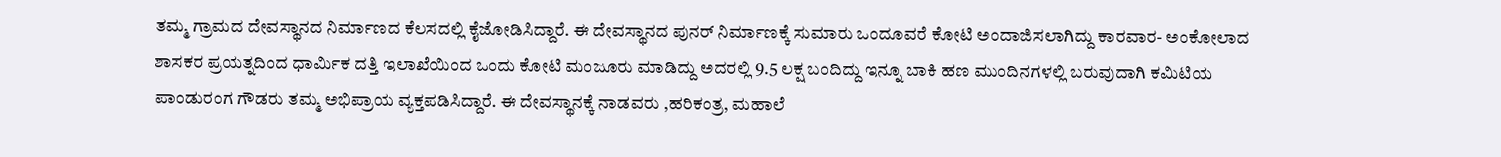ತಮ್ಮ ಗ್ರಾಮದ ದೇವಸ್ಥಾನದ ನಿರ್ಮಾಣದ ಕೆಲಸದಲ್ಲಿ ಕೈಜೋಡಿಸಿದ್ದಾರೆ. ಈ ದೇವಸ್ಥಾನದ ಪುನರ್ ನಿರ್ಮಾಣಕ್ಕೆ ಸುಮಾರು ಒಂದೂವರೆ ಕೋಟಿ ಅಂದಾಜಿಸಲಾಗಿದ್ದು ಕಾರವಾರ- ಅಂಕೋಲಾದ ಶಾಸಕರ ಪ್ರಯತ್ನದಿಂದ ಧಾರ್ಮಿಕ ದತ್ತಿ ಇಲಾಖೆಯಿಂದ ಒಂದು ಕೋಟಿ ಮಂಜೂರು ಮಾಡಿದ್ದು ಅದರಲ್ಲಿ 9.5 ಲಕ್ಷ ಬಂದಿದ್ದು ಇನ್ನೂ ಬಾಕಿ ಹಣ ಮುಂದಿನಗಳಲ್ಲಿ ಬರುವುದಾಗಿ ಕಮಿಟಿಯ ಪಾಂಡುರಂಗ ಗೌಡರು ತಮ್ಮ ಅಭಿಪ್ರಾಯ ವ್ಯಕ್ತಪಡಿಸಿದ್ದಾರೆ. ಈ ದೇವಸ್ಥಾನಕ್ಕೆ ನಾಡವರು ,ಹರಿಕಂತ್ರ, ಮಹಾಲೆ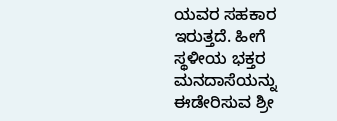ಯವರ ಸಹಕಾರ ಇರುತ್ತದೆ. ಹೀಗೆ ಸ್ಥಳೀಯ ಭಕ್ತರ ಮನದಾಸೆಯನ್ನು ಈಡೇರಿಸುವ ಶ್ರೀ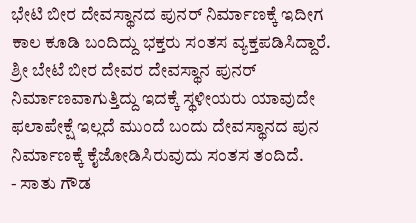ಭೇಟಿ ಬೀರ ದೇವಸ್ಥಾನದ ಪುನರ್ ನಿರ್ಮಾಣಕ್ಕೆ ಇದೀಗ ಕಾಲ ಕೂಡಿ ಬಂದಿದ್ದು ಭಕ್ತರು ಸಂತಸ ವ್ಯಕ್ತಪಡಿಸಿದ್ದಾರೆ.
ಶ್ರೀ ಬೇಟೆ ಬೀರ ದೇವರ ದೇವಸ್ಥಾನ ಪುನರ್ ನಿರ್ಮಾಣವಾಗುತ್ತಿದ್ದು ಇದಕ್ಕೆ ಸ್ಥಳೀಯರು ಯಾವುದೇ ಫಲಾಪೇಕ್ಷೆ ಇಲ್ಲದೆ ಮುಂದೆ ಬಂದು ದೇವಸ್ಥಾನದ ಪುನ ನಿರ್ಮಾಣಕ್ಕೆ ಕೈಜೋಡಿಸಿರುವುದು ಸಂತಸ ತಂದಿದೆ.
- ಸಾತು ಗೌಡ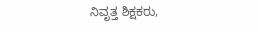ನಿವೃತ್ತ ಶಿಕ್ಷಕರು,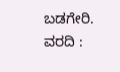ಬಡಗೇರಿ.
ವರದಿ :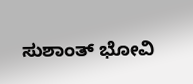ಸುಶಾಂತ್ ಭೋವಿ